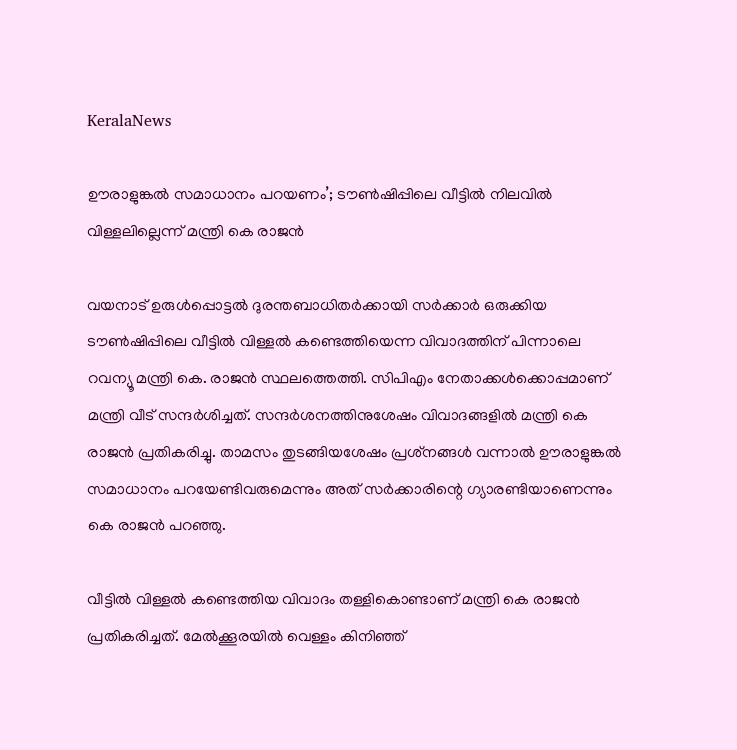KeralaNews

ഊരാളുങ്കല്‍ സമാധാനം പറയണം’; ടൗണ്‍ഷിപ്പിലെ വീട്ടില്‍ നിലവില്‍ വിള്ളലില്ലെന്ന് മന്ത്രി കെ രാജന്‍

വയനാട് ഉരുള്‍പ്പൊട്ടല്‍ ദുരന്തബാധിതര്‍ക്കായി സര്‍ക്കാര്‍ ഒരുക്കിയ ടൗണ്‍ഷിപ്പിലെ വീട്ടില്‍ വിള്ളല്‍ കണ്ടെത്തിയെന്ന വിവാദത്തിന് പിന്നാലെ റവന്യൂ മന്ത്രി കെ. രാജന്‍ സ്ഥലത്തെത്തി. സിപിഎം നേതാക്കള്‍ക്കൊപ്പമാണ് മന്ത്രി വീട് സന്ദര്‍ശിച്ചത്. സന്ദര്‍ശനത്തിനുശേഷം വിവാദങ്ങളില്‍ മന്ത്രി കെ രാജന്‍ പ്രതികരിച്ചു. താമസം തുടങ്ങിയശേഷം പ്രശ്‌നങ്ങള്‍ വന്നാല്‍ ഊരാളുങ്കല്‍ സമാധാനം പറയേണ്ടിവരുമെന്നും അത് സര്‍ക്കാരിന്റെ ഗ്യാരണ്ടിയാണെന്നും കെ രാജന്‍ പറഞ്ഞു.

വീട്ടില്‍ വിള്ളല്‍ കണ്ടെത്തിയ വിവാദം തള്ളികൊണ്ടാണ് മന്ത്രി കെ രാജന്‍ പ്രതികരിച്ചത്. മേല്‍ക്കൂരയില്‍ വെള്ളം കിനിഞ്ഞ്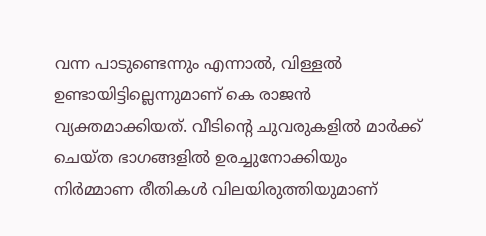വന്ന പാടുണ്ടെന്നും എന്നാല്‍, വിള്ളല്‍ ഉണ്ടായിട്ടില്ലെന്നുമാണ് കെ രാജന്‍ വ്യക്തമാക്കിയത്. വീടിന്റെ ചുവരുകളില്‍ മാര്‍ക്ക് ചെയ്ത ഭാഗങ്ങളില്‍ ഉരച്ചുനോക്കിയും നിര്‍മ്മാണ രീതികള്‍ വിലയിരുത്തിയുമാണ്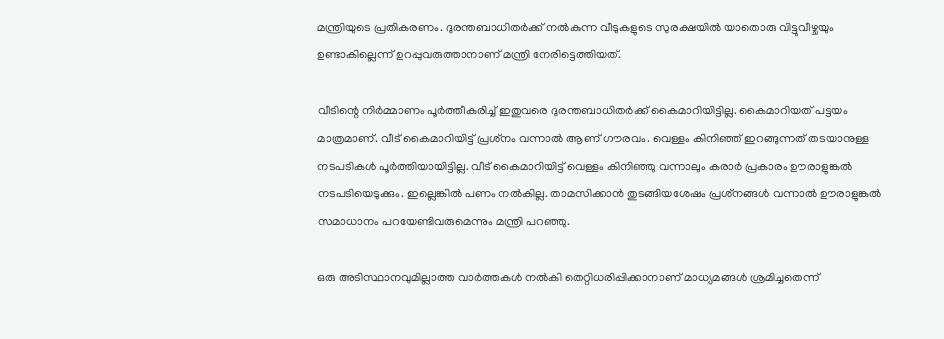മന്ത്രിയുടെ പ്രതികരണം. ദുരന്തബാധിതര്‍ക്ക് നല്‍കുന്ന വീടുകളുടെ സുരക്ഷയില്‍ യാതൊരു വിട്ടുവീഴ്ചയും ഉണ്ടാകില്ലെന്ന് ഉറപ്പുവരുത്താനാണ് മന്ത്രി നേരിട്ടെത്തിയത്.

വീടിന്റെ നിര്‍മ്മാണം പൂര്‍ത്തീകരിച്ച് ഇതുവരെ ദുരന്തബാധിതര്‍ക്ക് കൈമാറിയിട്ടില്ല. കൈമാറിയത് പട്ടയം മാത്രമാണ്. വീട് കൈമാറിയിട്ട് പ്രശ്‌നം വന്നാല്‍ ആണ് ഗൗരവം. വെള്ളം കിനിഞ്ഞ് ഇറങ്ങുന്നത് തടയാനുള്ള നടപടികള്‍ പൂര്‍ത്തിയായിട്ടില്ല. വീട് കൈമാറിയിട്ട് വെള്ളം കിനിഞ്ഞു വന്നാലും കരാര്‍ പ്രകാരം ഊരാളുങ്കല്‍ നടപടിയെടുക്കും. ഇല്ലെങ്കില്‍ പണം നല്‍കില്ല. താമസിക്കാന്‍ തുടങ്ങിയശേഷം പ്രശ്‌നങ്ങള്‍ വന്നാല്‍ ഊരാളുങ്കല്‍ സമാധാനം പറയേണ്ടിവരുമെന്നും മന്ത്രി പറഞ്ഞു.

ഒരു അടിസ്ഥാനവുമില്ലാത്ത വാര്‍ത്തകള്‍ നല്‍കി തെറ്റിധരിപ്പിക്കാനാണ് മാധ്യമങ്ങള്‍ ശ്രമിച്ചതെന്ന്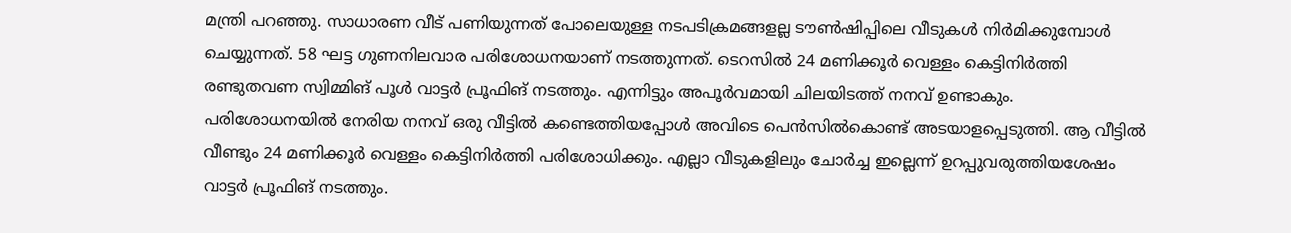മന്ത്രി പറഞ്ഞു. സാധാരണ വീട് പണിയുന്നത് പോലെയുള്ള നടപടിക്രമങ്ങളല്ല ടൗണ്‍ഷിപ്പിലെ വീടുകള്‍ നിര്‍മിക്കുമ്പോള്‍ ചെയ്യുന്നത്. 58 ഘട്ട ഗുണനിലവാര പരിശോധനയാണ് നടത്തുന്നത്. ടെറസില്‍ 24 മണിക്കൂര്‍ വെള്ളം കെട്ടിനിര്‍ത്തി രണ്ടുതവണ സ്വിമ്മിങ് പൂള്‍ വാട്ടര്‍ പ്രൂഫിങ് നടത്തും. എന്നിട്ടും അപൂര്‍വമായി ചിലയിടത്ത് നനവ് ഉണ്ടാകും. പരിശോധനയില്‍ നേരിയ നനവ് ഒരു വീട്ടില്‍ കണ്ടെത്തിയപ്പോള്‍ അവിടെ പെന്‍സില്‍കൊണ്ട് അടയാളപ്പെടുത്തി. ആ വീട്ടില്‍ വീണ്ടും 24 മണിക്കൂര്‍ വെള്ളം കെട്ടിനിര്‍ത്തി പരിശോധിക്കും. എല്ലാ വീടുകളിലും ചോര്‍ച്ച ഇല്ലെന്ന് ഉറപ്പുവരുത്തിയശേഷം വാട്ടര്‍ പ്രൂഫിങ് നടത്തും.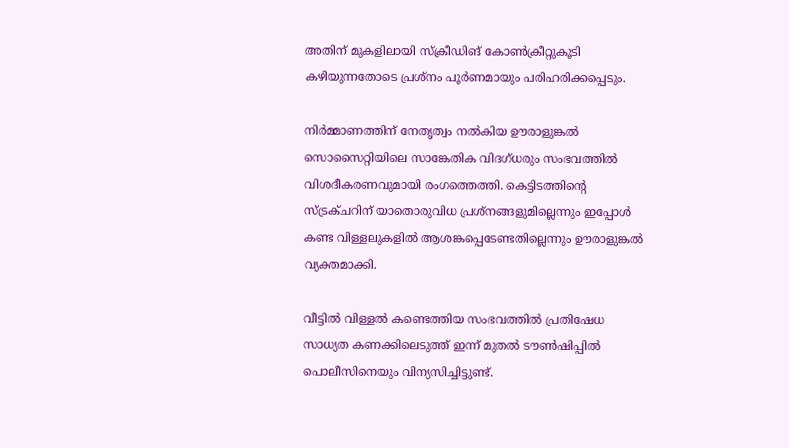അതിന് മുകളിലായി സ്‌ക്രീഡിങ് കോണ്‍ക്രീറ്റുകൂടി കഴിയുന്നതോടെ പ്രശ്നം പൂര്‍ണമായും പരിഹരിക്കപ്പെടും.

നിര്‍മ്മാണത്തിന് നേതൃത്വം നല്‍കിയ ഊരാളുങ്കല്‍ സൊസൈറ്റിയിലെ സാങ്കേതിക വിദഗ്ധരും സംഭവത്തില്‍ വിശദീകരണവുമായി രംഗത്തെത്തി. കെട്ടിടത്തിന്റെ സ്ട്രക്ചറിന് യാതൊരുവിധ പ്രശ്‌നങ്ങളുമില്ലെന്നും ഇപ്പോള്‍ കണ്ട വിള്ളലുകളില്‍ ആശങ്കപ്പെടേണ്ടതില്ലെന്നും ഊരാളുങ്കല്‍ വ്യക്തമാക്കി.

വീട്ടില്‍ വിള്ളല്‍ കണ്ടെത്തിയ സംഭവത്തില്‍ പ്രതിഷേധ സാധ്യത കണക്കിലെടുത്ത് ഇന്ന് മുതല്‍ ടൗണ്‍ഷിപ്പില്‍ പൊലീസിനെയും വിന്യസിച്ചിട്ടുണ്ട്.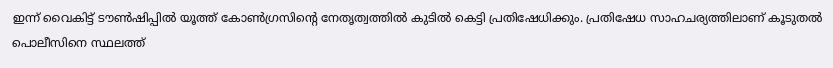ഇന്ന് വൈകിട്ട് ടൗണ്‍ഷിപ്പില്‍ യൂത്ത് കോണ്‍ഗ്രസിന്റെ നേതൃത്വത്തില്‍ കുടില്‍ കെട്ടി പ്രതിഷേധിക്കും. പ്രതിഷേധ സാഹചര്യത്തിലാണ് കൂടുതല്‍ പൊലീസിനെ സ്ഥലത്ത്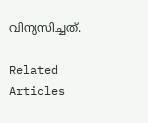വിന്യസിച്ചത്.

Related Articles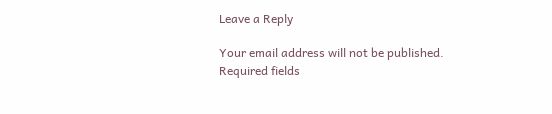Leave a Reply

Your email address will not be published. Required fields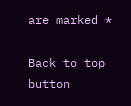are marked *

Back to top button